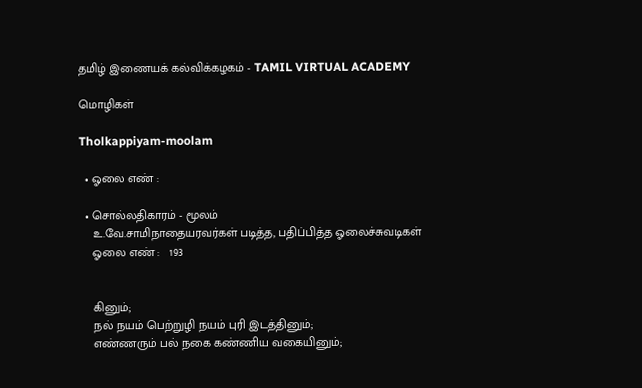தமிழ் இணையக் கல்விக்கழகம் - TAMIL VIRTUAL ACADEMY

மொழிகள்

Tholkappiyam-moolam

  • ஓலை எண் :

  • சொல்லதிகாரம் - மூலம்
    உ.வே.சாமிநாதையரவர்கள் படித்த, பதிப்பித்த ஓலைச்சுவடிகள்
    ஓலை எண் :   193


    கினும்;
    நல் நயம் பெற்றுழி நயம் புரி இடத்தினும்;
    எண்ணரும் பல் நகை கண்ணிய வகையினும்;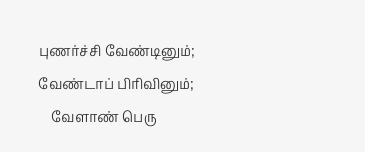புணர்ச்சி வேண்டினும்; வேண்டாப் பிரிவினும்;
    வேளாண் பெரு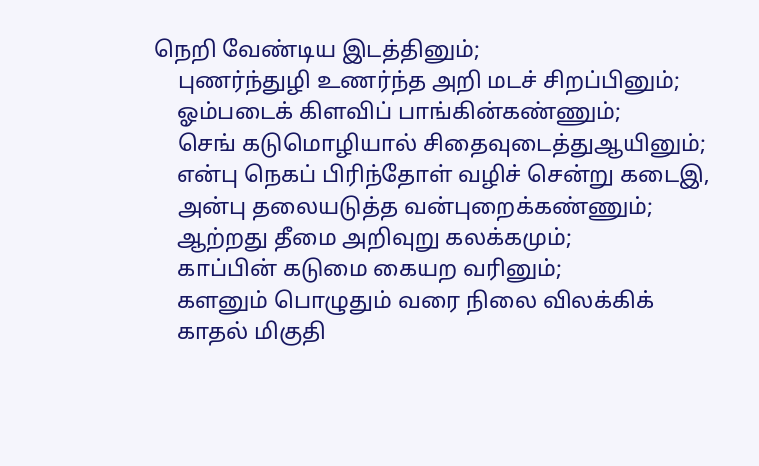நெறி வேண்டிய இடத்தினும்;
    புணர்ந்துழி உணர்ந்த அறி மடச் சிறப்பினும்;
    ஓம்படைக் கிளவிப் பாங்கின்கண்ணும்;
    செங் கடுமொழியால் சிதைவுடைத்துஆயினும்;
    என்பு நெகப் பிரிந்தோள் வழிச் சென்று கடைஇ,
    அன்பு தலையடுத்த வன்புறைக்கண்ணும்;
    ஆற்றது தீமை அறிவுறு கலக்கமும்;
    காப்பின் கடுமை கையற வரினும்;
    களனும் பொழுதும் வரை நிலை விலக்கிக்
    காதல் மிகுதி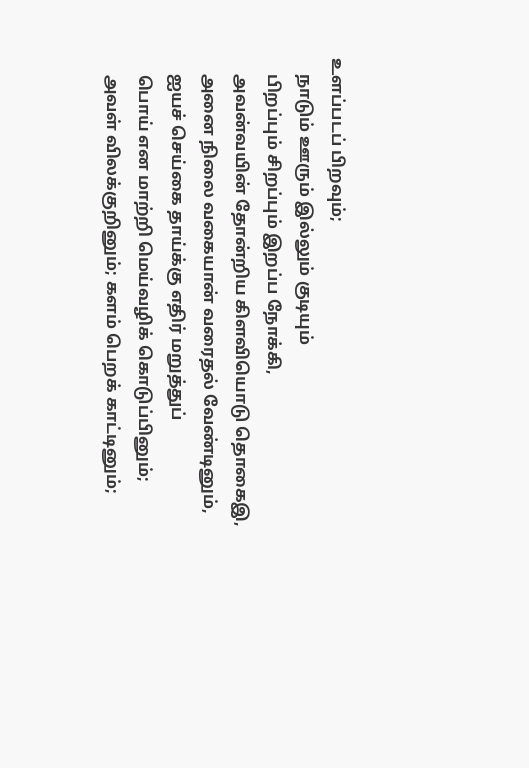உளப்படப் பிறவும்;
    நாடும் ஊரும் இல்லும் குடியும்
    பிறப்பும் சிறப்பும் இறப்ப நோக்கி,
    அவன்வயின் தோன்றிய கிளவியொடு தொகைஇ,
    அனை நிலை வகையான் வரைதல் வேண்டினும்,
    ஐயச் செய்கை தாய்க்கு எதிர் மறுத்துப்
    பொய் என மாற்றி மெய்வழிக் கொடுப்பினும்;
    அவள் விலக்குறினும்; களம் பெறக் காட்டினும்;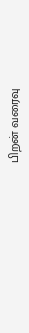பிறன் வரைவு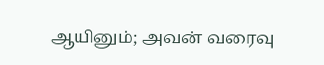ஆயினும்; அவன் வரைவு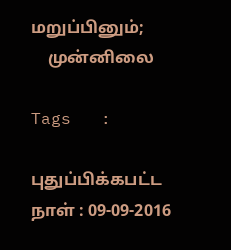மறுப்பினும்;
    முன்னிலை

Tags   :

புதுப்பிக்கபட்ட நாள் : 09-09-2016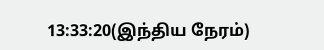13:33:20(இந்திய நேரம்)